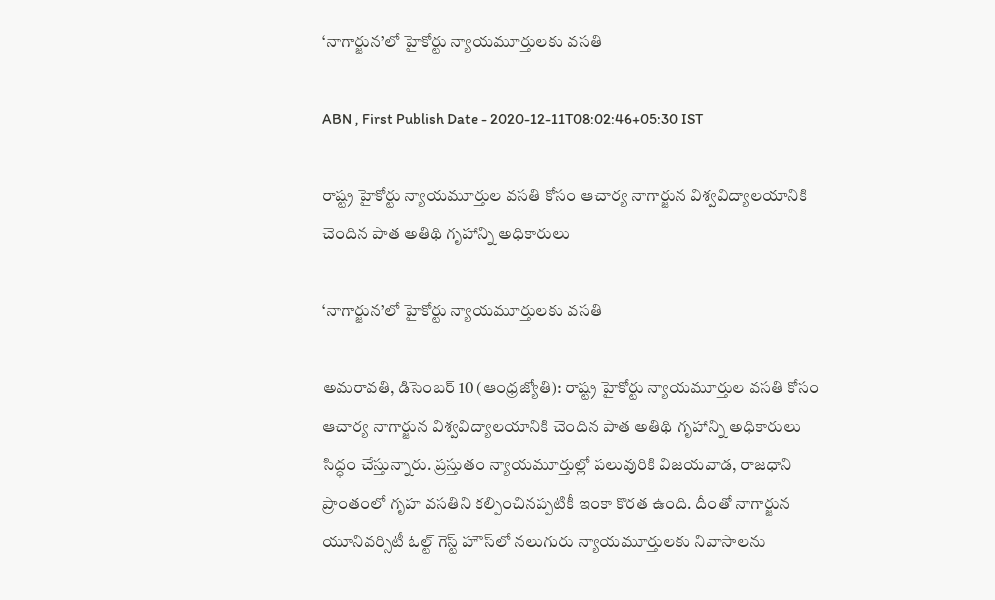‘నాగార్జున’లో హైకోర్టు న్యాయమూర్తులకు వసతి

ABN , First Publish Date - 2020-12-11T08:02:46+05:30 IST

రాష్ట్ర హైకోర్టు న్యాయమూర్తుల వసతి కోసం ఆచార్య నాగార్జున విశ్వవిద్యాలయానికి చెందిన పాత అతిథి గృహాన్ని అధికారులు

‘నాగార్జున’లో హైకోర్టు న్యాయమూర్తులకు వసతి

అమరావతి, డిసెంబర్‌ 10 (ఆంధ్రజ్యోతి): రాష్ట్ర హైకోర్టు న్యాయమూర్తుల వసతి కోసం ఆచార్య నాగార్జున విశ్వవిద్యాలయానికి చెందిన పాత అతిథి గృహాన్ని అధికారులు సిద్ధం చేస్తున్నారు. ప్రస్తుతం న్యాయమూర్తుల్లో పలువురికి విజయవాడ, రాజధాని ప్రాంతంలో గృహ వసతిని కల్పించినప్పటికీ ఇంకా కొరత ఉంది. దీంతో నాగార్జున యూనివర్సిటీ ఓల్ట్‌ గెస్ట్‌ హౌస్‌లో నలుగురు న్యాయమూర్తులకు నివాసాలను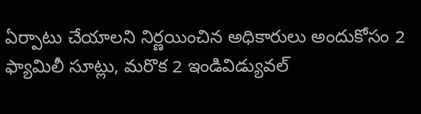ఏర్పాటు చేయాలని నిర్ణయించిన అధికారులు అందుకోసం 2 ఫ్యామిలీ సూట్లు, మరొక 2 ఇండివిడ్యువల్‌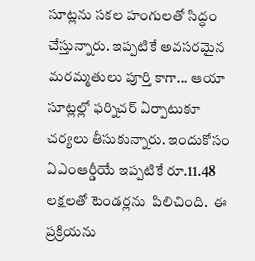సూట్లను సకల హంగులతో సిద్ధం చేస్తున్నారు. ఇప్పటికే అవసరమైన మరమ్మతులు పూర్తి కాగా... ఆయా సూట్లల్లో ఫర్నిచర్‌ ఏర్పాటుకూ చర్యలు తీసుకున్నారు. ఇందుకోసం ఏఎంఆర్డీయే ఇప్పటికే రూ.11.48 లక్షలతో టెండర్లను  పిలిచింది.  ఈ ప్రక్రియను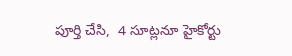పూర్తి చేసి,  4 సూట్లనూ హైకోర్టు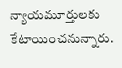న్యాయమూర్తులకు కేటాయించనున్నారు.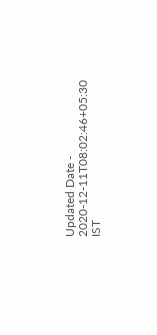Updated Date - 2020-12-11T08:02:46+05:30 IST